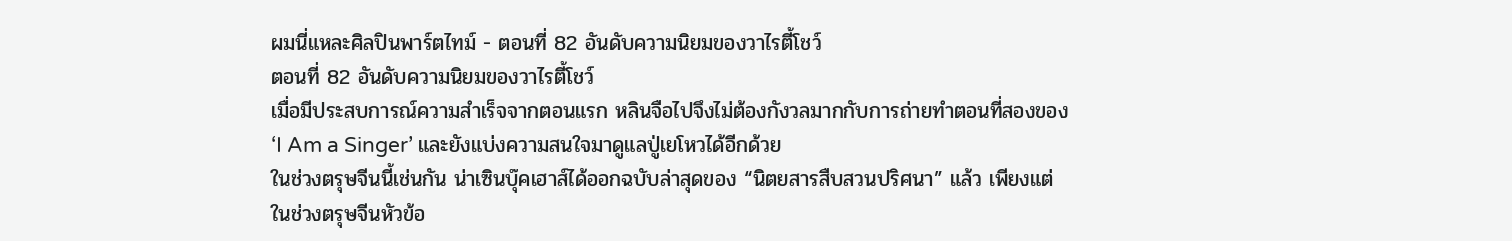ผมนี่แหละศิลปินพาร์ตไทม์ - ตอนที่ 82 อันดับความนิยมของวาไรตี้โชว์
ตอนที่ 82 อันดับความนิยมของวาไรตี้โชว์
เมื่อมีประสบการณ์ความสำเร็จจากตอนแรก หลินจือไปจึงไม่ต้องกังวลมากกับการถ่ายทำตอนที่สองของ ‘I Am a Singer’ และยังแบ่งความสนใจมาดูแลปู่เยโหวได้อีกด้วย
ในช่วงตรุษจีนนี้เช่นกัน น่าเซินบุ๊คเฮาส์ได้ออกฉบับล่าสุดของ “นิตยสารสืบสวนปริศนา” แล้ว เพียงแต่ในช่วงตรุษจีนหัวข้อ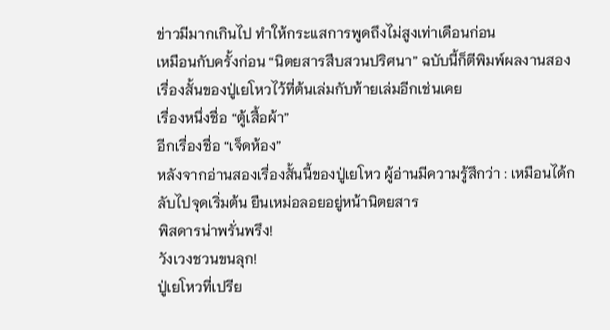ข่าวมีมากเกินไป ทำให้กระแสการพูดถึงไม่สูงเท่าเดือนก่อน
เหมือนกับครั้งก่อน “นิตยสารสืบสวนปริศนา” ฉบับนี้ก็ตีพิมพ์ผลงานสองเรื่องสั้นของปู่เยโหวไว้ที่ต้นเล่มกับท้ายเล่มอีกเช่นเคย
เรื่องหนึ่งชื่อ “ตู้เสื้อผ้า”
อีกเรื่องชื่อ “เจ็ดห้อง”
หลังจากอ่านสองเรื่องสั้นนี้ของปู่เยโหว ผู้อ่านมีความรู้สึกว่า : เหมือนได้กลับไปจุดเริ่มต้น ยืนเหม่อลอยอยู่หน้านิตยสาร
พิสดารน่าพรั่นพรึง!
วังเวงชวนขนลุก!
ปู่เยโหวที่เปรีย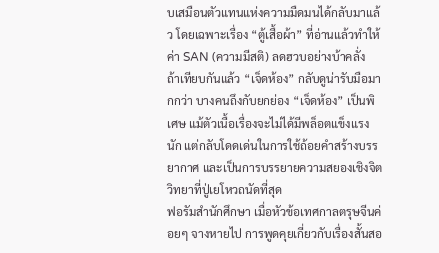บเสมือนตัวแทนแห่งความมืดมนได้กลับมาแล้ว โดยเฉพาะเรื่อง “ตู้เสื้อผ้า” ที่อ่านแล้วทำให้ค่า SAN (ความมีสติ) ลดฮวบอย่างบ้าคลั่ง
ถ้าเทียบกันแล้ว “เจ็ดห้อง” กลับดูน่ารับมือมากกว่า บางคนถึงกับยกย่อง “เจ็ดห้อง” เป็นพิเศษ แม้ตัวเนื้อเรื่องจะไม่ได้มีพล็อตแข็งแรงนัก แต่กลับโดดเด่นในการใช้ถ้อยคำสร้างบรรยากาศ และเป็นการบรรยายความสยองเชิงจิตวิทยาที่ปู่เยโหวถนัดที่สุด
ฟอรัมสำนักศึกษา เมื่อหัวข้อเทศกาลตรุษจีนค่อยๆ จางหายไป การพูดคุยเกี่ยวกับเรื่องสั้นสอ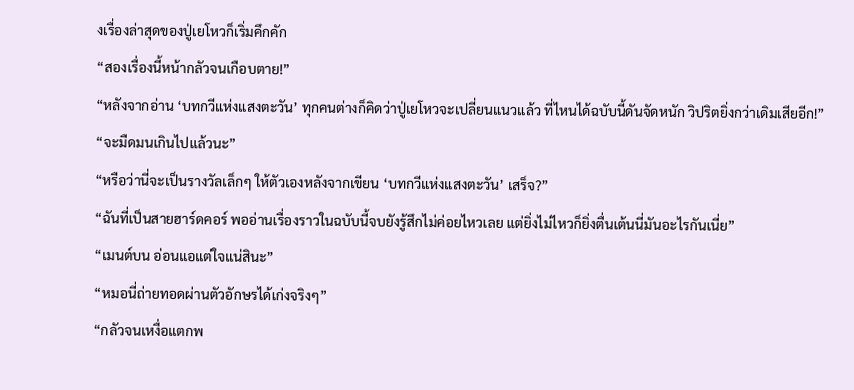งเรื่องล่าสุดของปู่เยโหวก็เริ่มคึกคัก
“สองเรื่องนี้หน้ากลัวจนเกือบตาย!”
“หลังจากอ่าน ‘บทกวีแห่งแสงตะวัน’ ทุกคนต่างก็คิดว่าปู่เยโหวจะเปลี่ยนแนวแล้ว ที่ไหนได้ฉบับนี้ดันจัดหนัก วิปริตยิ่งกว่าเดิมเสียอีก!”
“จะมืดมนเกินไปแล้วนะ”
“หรือว่านี่จะเป็นรางวัลเล็กๆ ให้ตัวเองหลังจากเขียน ‘บทกวีแห่งแสงตะวัน’ เสร็จ?”
“ฉันที่เป็นสายฮาร์ดคอร์ พออ่านเรื่องราวในฉบับนี้จบยังรู้สึกไม่ค่อยไหวเลย แต่ยิ่งไม่ไหวก็ยิ่งตื่นเต้นนี่มันอะไรกันเนี่ย”
“เมนต์บน อ่อนแอแต่ใจแน่สินะ”
“หมอนี่ถ่ายทอดผ่านตัวอักษรได้เก่งจริงๆ”
“กลัวจนเหงื่อแตกพ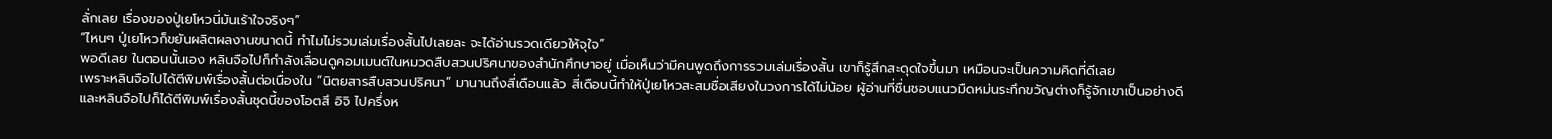ลั่กเลย เรื่องของปู่เยโหวนี่มันเร้าใจจริงๆ”
“ไหนๆ ปู่เยโหวก็ขยันผลิตผลงานขนาดนี้ ทำไมไม่รวมเล่มเรื่องสั้นไปเลยละ จะได้อ่านรวดเดียวให้จุใจ”
พอดีเลย ในตอนนั้นเอง หลินจือไปก็กำลังเลื่อนดูคอมเมนต์ในหมวดสืบสวนปริศนาของสำนักศึกษาอยู่ เมื่อเห็นว่ามีคนพูดถึงการรวมเล่มเรื่องสั้น เขาก็รู้สึกสะดุดใจขึ้นมา เหมือนจะเป็นความคิดที่ดีเลย
เพราะหลินจือไปได้ตีพิมพ์เรื่องสั้นต่อเนื่องใน “นิตยสารสืบสวนปริศนา” มานานถึงสี่เดือนแล้ว สี่เดือนนี้ทำให้ปู่เยโหวสะสมชื่อเสียงในวงการได้ไม่น้อย ผู้อ่านที่ชื่นชอบแนวมืดหม่นระทึกขวัญต่างก็รู้จักเขาเป็นอย่างดี
และหลินจือไปก็ได้ตีพิมพ์เรื่องสั้นชุดนี้ของโอตสึ อิจิ ไปครึ่งห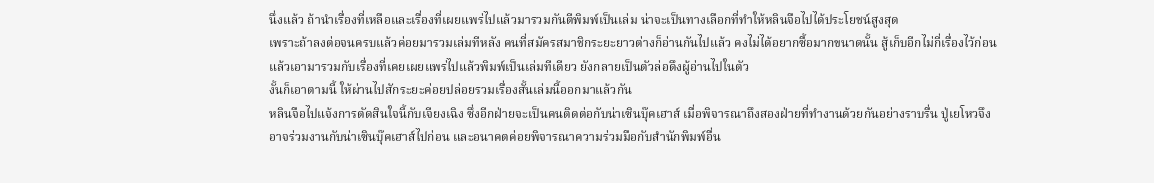นึ่งแล้ว ถ้านำเรื่องที่เหลือและเรื่องที่เผยแพร่ไปแล้วมารวมกันตีพิมพ์เป็นเล่ม น่าจะเป็นทางเลือกที่ทำให้หลินจือไปได้ประโยชน์สูงสุด
เพราะถ้าลงต่อจนครบแล้วค่อยมารวมเล่มทีหลัง คนที่สมัครสมาชิกระยะยาวต่างก็อ่านกันไปแล้ว คงไม่ได้อยากซื้อมากขนาดนั้น สู้เก็บอีกไม่กี่เรื่องไว้ก่อน แล้วเอามารวมกับเรื่องที่เคยเผยแพร่ไปแล้วพิมพ์เป็นเล่มทีเดียว ยังกลายเป็นตัวล่อดึงผู้อ่านไปในตัว
งั้นก็เอาตามนี้ ให้ผ่านไปสักระยะค่อยปล่อยรวมเรื่องสั้นเล่มนี้ออกมาแล้วกัน
หลินจือไปแจ้งการตัดสินใจนี้กับเจียงเฉิง ซึ่งอีกฝ่ายจะเป็นคนติดต่อกับน่าเซินบุ๊คเฮาส์ เมื่อพิจารณาถึงสองฝ่ายที่ทำงานด้วยกันอย่างราบรื่น ปู่เยโหวจึงอาจร่วมงานกับน่าเซินบุ๊คเฮาส์ไปก่อน และอนาคตค่อยพิจารณาความร่วมมือกับสำนักพิมพ์อื่น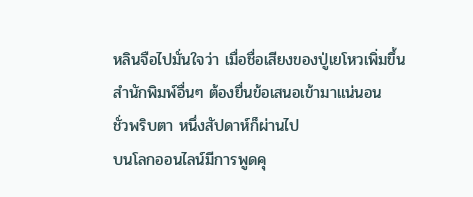หลินจือไปมั่นใจว่า เมื่อชื่อเสียงของปู่เยโหวเพิ่มขึ้น สำนักพิมพ์อื่นๆ ต้องยื่นข้อเสนอเข้ามาแน่นอน
ชั่วพริบตา หนึ่งสัปดาห์ก็ผ่านไป
บนโลกออนไลน์มีการพูดคุ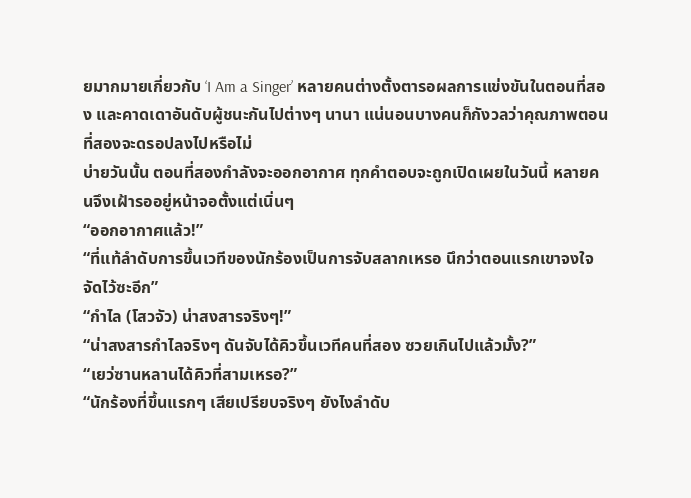ยมากมายเกี่ยวกับ ‘I Am a Singer’ หลายคนต่างตั้งตารอผลการแข่งขันในตอนที่สอง และคาดเดาอันดับผู้ชนะกันไปต่างๆ นานา แน่นอนบางคนก็กังวลว่าคุณภาพตอนที่สองจะดรอปลงไปหรือไม่
บ่ายวันนั้น ตอนที่สองกำลังจะออกอากาศ ทุกคำตอบจะถูกเปิดเผยในวันนี้ หลายคนจึงเฝ้ารออยู่หน้าจอตั้งแต่เนิ่นๆ
“ออกอากาศแล้ว!”
“ที่แท้ลำดับการขึ้นเวทีของนักร้องเป็นการจับสลากเหรอ นึกว่าตอนแรกเขาจงใจจัดไว้ซะอีก”
“กำไล (โสวจัว) น่าสงสารจริงๆ!”
“น่าสงสารกำไลจริงๆ ดันจับได้คิวขึ้นเวทีคนที่สอง ซวยเกินไปแล้วมั้ง?”
“เยว่ซานหลานได้คิวที่สามเหรอ?”
“นักร้องที่ขึ้นแรกๆ เสียเปรียบจริงๆ ยังไงลำดับ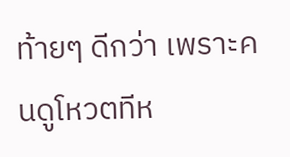ท้ายๆ ดีกว่า เพราะคนดูโหวตทีห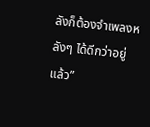ลังก็ต้องจำเพลงหลังๆ ได้ดีกว่าอยู่แล้ว”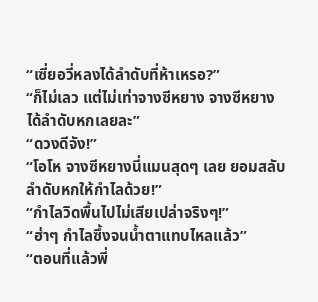“เซี่ยอวี่หลงได้ลำดับที่ห้าเหรอ?”
“ก็ไม่เลว แต่ไม่เท่าจางซีหยาง จางซีหยางได้ลำดับหกเลยละ”
“ดวงดีจัง!”
“โอโห จางซีหยางนี่แมนสุดๆ เลย ยอมสลับลำดับหกให้กำไลด้วย!”
“กำไลวิดพื้นไปไม่เสียเปล่าจริงๆ!”
“ฮ่าๆ กำไลซึ้งจนน้ำตาแทบไหลแล้ว”
“ตอนที่แล้วพี่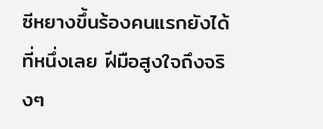ซีหยางขึ้นร้องคนแรกยังได้ที่หนึ่งเลย ฝีมือสูงใจถึงจริงๆ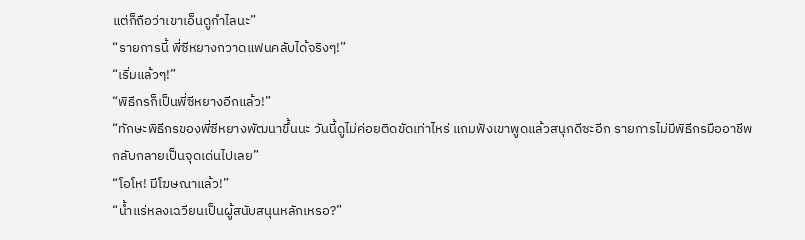แต่ก็ถือว่าเขาเอ็นดูกำไลนะ”
“รายการนี้ พี่ซีหยางกวาดแฟนคลับได้จริงๆ!”
“เริ่มแล้วๆ!”
“พิธีกรก็เป็นพี่ซีหยางอีกแล้ว!”
“ทักษะพิธีกรของพี่ซีหยางพัฒนาขึ้นนะ วันนี้ดูไม่ค่อยติดขัดเท่าไหร่ แถมฟังเขาพูดแล้วสนุกดีซะอีก รายการไม่มีพิธีกรมืออาชีพกลับกลายเป็นจุดเด่นไปเลย”
“โอโห! มีโฆษณาแล้ว!”
“น้ำแร่หลงเฉวียนเป็นผู้สนับสนุนหลักเหรอ?”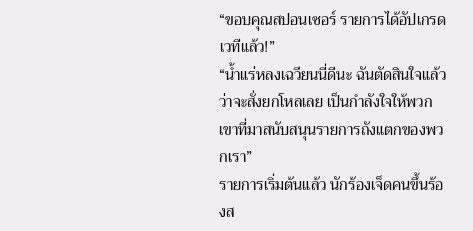“ขอบคุณสปอนเซอร์ รายการได้อัปเกรดเวทีแล้ว!”
“น้ำแร่หลงเฉวียนนี่ดีนะ ฉันตัดสินใจแล้วว่าจะสั่งยกโหลเลย เป็นกำลังใจให้พวกเขาที่มาสนับสนุนรายการถังแตกของพวกเรา”
รายการเริ่มต้นแล้ว นักร้องเจ็ดคนขึ้นร้องส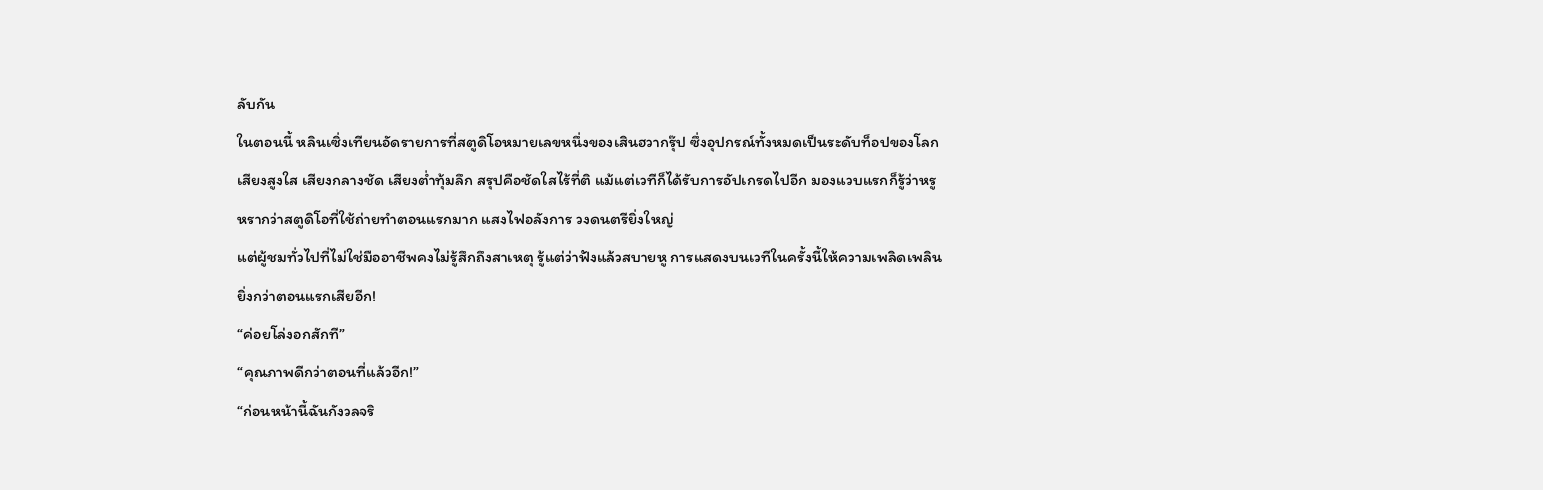ลับกัน
ในตอนนี้ หลินเซิ่งเทียนอัดรายการที่สตูดิโอหมายเลขหนึ่งของเสินฮวากรุ๊ป ซึ่งอุปกรณ์ทั้งหมดเป็นระดับท็อปของโลก
เสียงสูงใส เสียงกลางชัด เสียงต่ำทุ้มลึก สรุปคือชัดใสไร้ที่ติ แม้แต่เวทีก็ได้รับการอัปเกรดไปอีก มองแวบแรกก็รู้ว่าหรูหรากว่าสตูดิโอที่ใช้ถ่ายทำตอนแรกมาก แสงไฟอลังการ วงดนตรียิ่งใหญ่
แต่ผู้ชมทั่วไปที่ไม่ใช่มืออาชีพคงไม่รู้สึกถึงสาเหตุ รู้แต่ว่าฟังแล้วสบายหู การแสดงบนเวทีในครั้งนี้ให้ความเพลิดเพลินยิ่งกว่าตอนแรกเสียอีก!
“ค่อยโล่งอกสักที”
“คุณภาพดีกว่าตอนที่แล้วอีก!”
“ก่อนหน้านี้ฉันกังวลจริ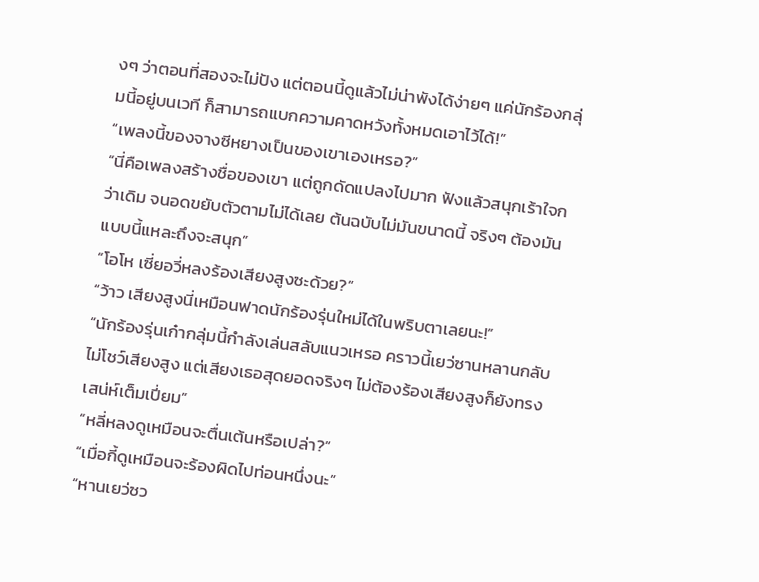งๆ ว่าตอนที่สองจะไม่ปัง แต่ตอนนี้ดูแล้วไม่น่าพังได้ง่ายๆ แค่นักร้องกลุ่มนี้อยู่บนเวที ก็สามารถแบกความคาดหวังทั้งหมดเอาไว้ได้!”
“เพลงนี้ของจางซีหยางเป็นของเขาเองเหรอ?”
“นี่คือเพลงสร้างชื่อของเขา แต่ถูกดัดแปลงไปมาก ฟังแล้วสนุกเร้าใจกว่าเดิม จนอดขยับตัวตามไม่ได้เลย ต้นฉบับไม่มันขนาดนี้ จริงๆ ต้องมันแบบนี้แหละถึงจะสนุก”
“โอโห เซี่ยอวี่หลงร้องเสียงสูงซะด้วย?”
“ว้าว เสียงสูงนี่เหมือนฟาดนักร้องรุ่นใหม่ได้ในพริบตาเลยนะ!”
“นักร้องรุ่นเก๋ากลุ่มนี้กำลังเล่นสลับแนวเหรอ คราวนี้เยว่ซานหลานกลับไม่โชว์เสียงสูง แต่เสียงเธอสุดยอดจริงๆ ไม่ต้องร้องเสียงสูงก็ยังทรงเสน่ห์เต็มเปี่ยม”
“หลี่หลงดูเหมือนจะตื่นเต้นหรือเปล่า?”
“เมื่อกี้ดูเหมือนจะร้องผิดไปท่อนหนึ่งนะ”
“หานเยว่ซว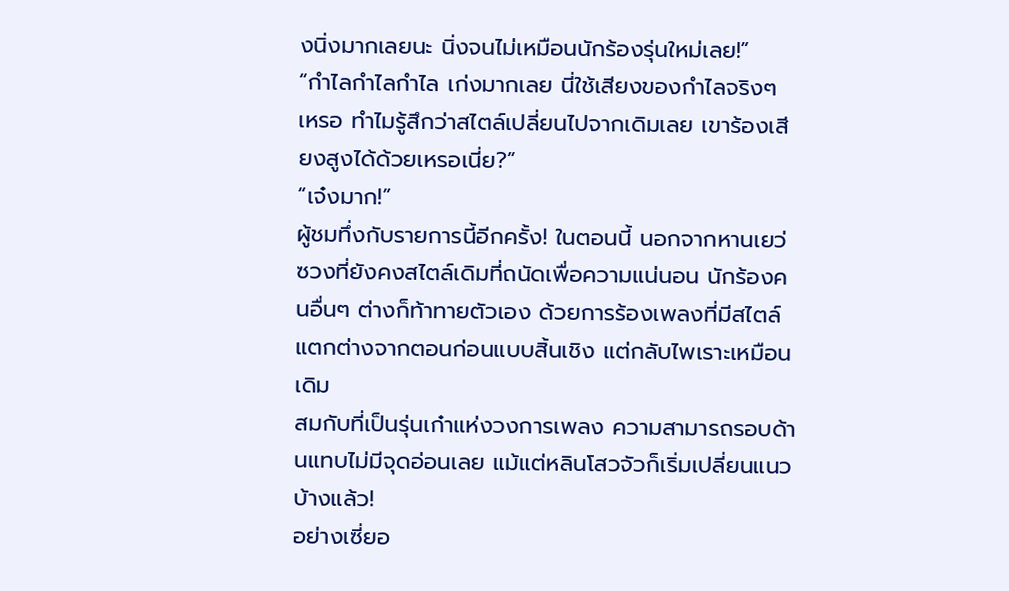งนิ่งมากเลยนะ นิ่งจนไม่เหมือนนักร้องรุ่นใหม่เลย!”
“กำไลกำไลกำไล เก่งมากเลย นี่ใช้เสียงของกำไลจริงๆ เหรอ ทำไมรู้สึกว่าสไตล์เปลี่ยนไปจากเดิมเลย เขาร้องเสียงสูงได้ด้วยเหรอเนี่ย?”
“เจ๋งมาก!”
ผู้ชมทึ่งกับรายการนี้อีกครั้ง! ในตอนนี้ นอกจากหานเยว่ซวงที่ยังคงสไตล์เดิมที่ถนัดเพื่อความแน่นอน นักร้องคนอื่นๆ ต่างก็ท้าทายตัวเอง ด้วยการร้องเพลงที่มีสไตล์แตกต่างจากตอนก่อนแบบสิ้นเชิง แต่กลับไพเราะเหมือนเดิม
สมกับที่เป็นรุ่นเก๋าแห่งวงการเพลง ความสามารถรอบด้านแทบไม่มีจุดอ่อนเลย แม้แต่หลินโสวจัวก็เริ่มเปลี่ยนแนวบ้างแล้ว!
อย่างเซี่ยอ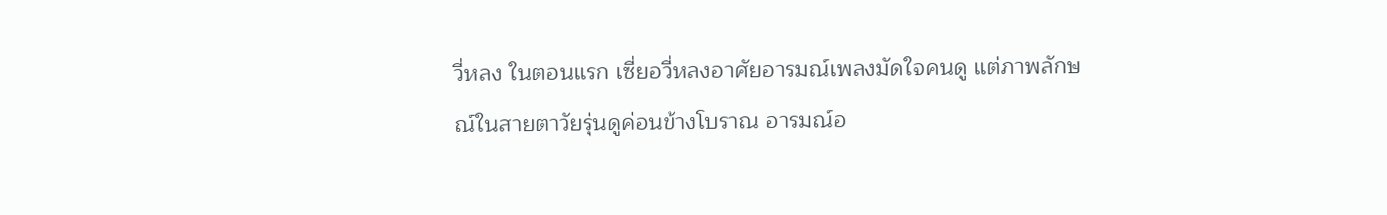วี่หลง ในตอนแรก เซี่ยอวี่หลงอาศัยอารมณ์เพลงมัดใจคนดู แต่ภาพลักษณ์ในสายตาวัยรุ่นดูค่อนข้างโบราณ อารมณ์อ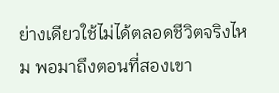ย่างเดียวใช้ไม่ได้ตลอดชีวิตจริงไหม พอมาถึงตอนที่สองเขา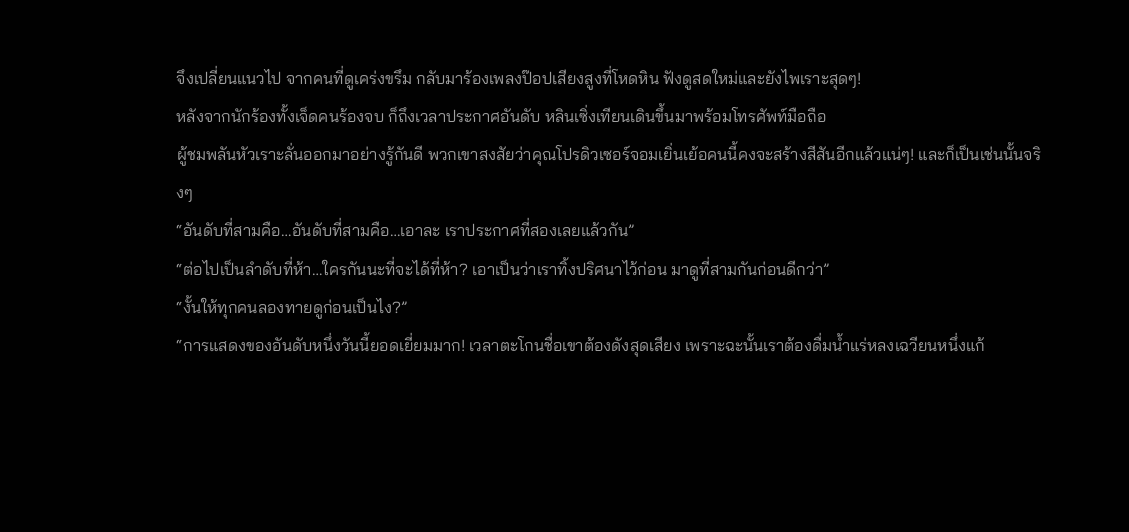จึงเปลี่ยนแนวไป จากคนที่ดูเคร่งขรึม กลับมาร้องเพลงป๊อปเสียงสูงที่โหดหิน ฟังดูสดใหม่และยังไพเราะสุดๆ!
หลังจากนักร้องทั้งเจ็ดคนร้องจบ ก็ถึงเวลาประกาศอันดับ หลินเซิ่งเทียนเดินขึ้นมาพร้อมโทรศัพท์มือถือ
ผู้ชมพลันหัวเราะลั่นออกมาอย่างรู้กันดี พวกเขาสงสัยว่าคุณโปรดิวเซอร์จอมเยิ่นเย้อคนนี้คงจะสร้างสีสันอีกแล้วแน่ๆ! และก็เป็นเช่นนั้นจริงๆ
“อันดับที่สามคือ…อันดับที่สามคือ…เอาละ เราประกาศที่สองเลยแล้วกัน”
“ต่อไปเป็นลำดับที่ห้า…ใครกันนะที่จะได้ที่ห้า? เอาเป็นว่าเราทิ้งปริศนาไว้ก่อน มาดูที่สามกันก่อนดีกว่า”
“งั้นให้ทุกคนลองทายดูก่อนเป็นไง?”
“การแสดงของอันดับหนึ่งวันนี้ยอดเยี่ยมมาก! เวลาตะโกนชื่อเขาต้องดังสุดเสียง เพราะฉะนั้นเราต้องดื่มน้ำแร่หลงเฉวียนหนึ่งแก้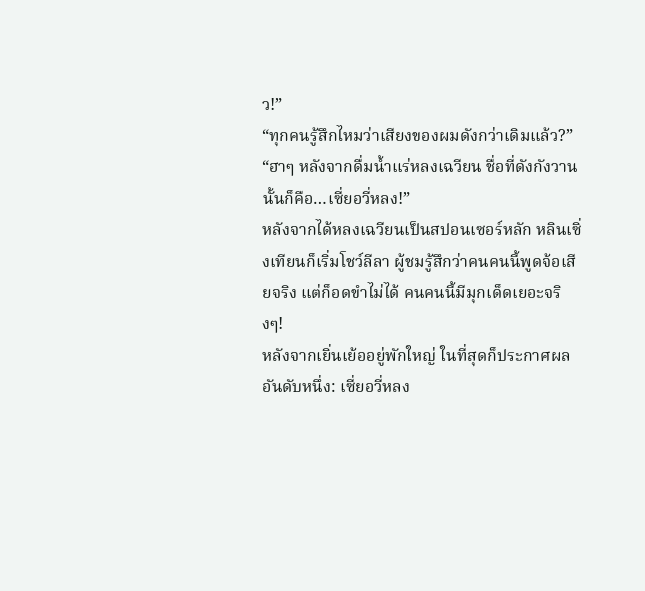ว!”
“ทุกคนรู้สึกไหมว่าเสียงของผมดังกว่าเดิมแล้ว?”
“ฮาๆ หลังจากดื่มน้ำแร่หลงเฉวียน ชื่อที่ดังกังวานนั้นก็คือ…เซี่ยอวี่หลง!”
หลังจากได้หลงเฉวียนเป็นสปอนเซอร์หลัก หลินเซิ่งเทียนก็เริ่มโชว์ลีลา ผู้ชมรู้สึกว่าคนคนนี้พูดจ้อเสียจริง แต่ก็อดขำไม่ได้ คนคนนี้มีมุกเด็ดเยอะจริงๆ!
หลังจากเยิ่นเย้ออยู่พักใหญ่ ในที่สุดก็ประกาศผล
อันดับหนึ่ง: เซี่ยอวี่หลง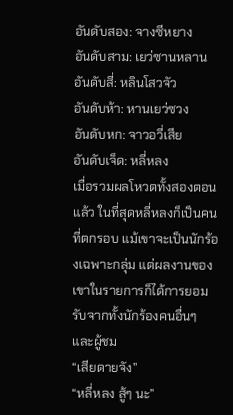อันดับสอง: จางซีหยาง
อันดับสาม: เยว่ซานหลาน
อันดับสี่: หลินโสวจัว
อันดับห้า: หานเยว่ซวง
อันดับหก: จาวอวี่เสีย
อันดับเจ็ด: หลี่หลง
เมื่อรวมผลโหวตทั้งสองตอนแล้ว ในที่สุดหลี่หลงก็เป็นคนที่ตกรอบ แม้เขาจะเป็นนักร้องเฉพาะกลุ่ม แต่ผลงานของเขาในรายการก็ได้การยอมรับจากทั้งนักร้องคนอื่นๆ และผู้ชม
“เสียดายจัง”
“หลี่หลง สู้ๆ นะ”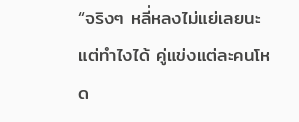“จริงๆ หลี่หลงไม่แย่เลยนะ แต่ทำไงได้ คู่แข่งแต่ละคนโหด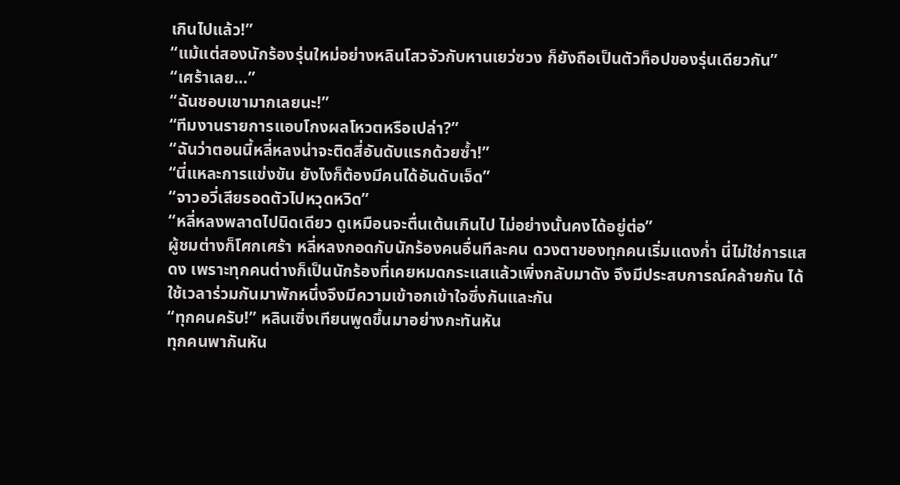เกินไปแล้ว!”
“แม้แต่สองนักร้องรุ่นใหม่อย่างหลินโสวจัวกับหานเยว่ซวง ก็ยังถือเป็นตัวท็อปของรุ่นเดียวกัน”
“เศร้าเลย…”
“ฉันชอบเขามากเลยนะ!”
“ทีมงานรายการแอบโกงผลโหวตหรือเปล่า?”
“ฉันว่าตอนนี้หลี่หลงน่าจะติดสี่อันดับแรกด้วยซ้ำ!”
“นี่แหละการแข่งขัน ยังไงก็ต้องมีคนได้อันดับเจ็ด”
“จาวอวี่เสียรอดตัวไปหวุดหวิด”
“หลี่หลงพลาดไปนิดเดียว ดูเหมือนจะตื่นเต้นเกินไป ไม่อย่างนั้นคงได้อยู่ต่อ”
ผู้ชมต่างก็โศกเศร้า หลี่หลงกอดกับนักร้องคนอื่นทีละคน ดวงตาของทุกคนเริ่มแดงก่ำ นี่ไม่ใช่การแสดง เพราะทุกคนต่างก็เป็นนักร้องที่เคยหมดกระแสแล้วเพิ่งกลับมาดัง จึงมีประสบการณ์คล้ายกัน ได้ใช้เวลาร่วมกันมาพักหนึ่งจึงมีความเข้าอกเข้าใจซึ่งกันและกัน
“ทุกคนครับ!” หลินเซิ่งเทียนพูดขึ้นมาอย่างกะทันหัน
ทุกคนพากันหัน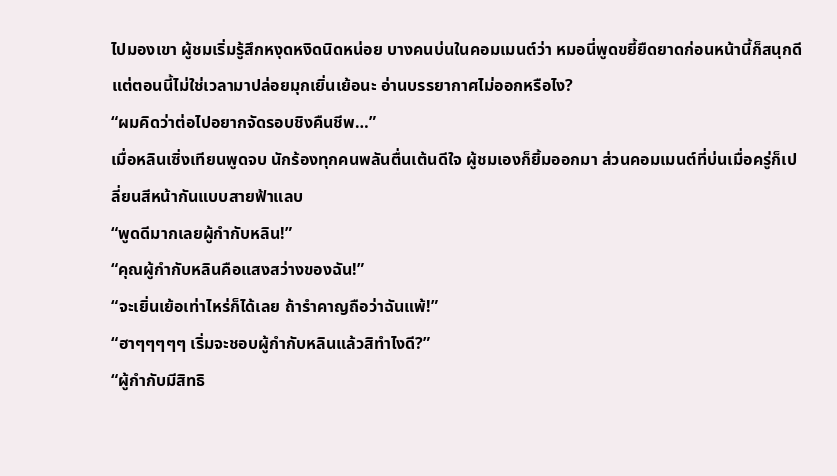ไปมองเขา ผู้ชมเริ่มรู้สึกหงุดหงิดนิดหน่อย บางคนบ่นในคอมเมนต์ว่า หมอนี่พูดขยี้ยืดยาดก่อนหน้านี้ก็สนุกดี แต่ตอนนี้ไม่ใช่เวลามาปล่อยมุกเยิ่นเย้อนะ อ่านบรรยากาศไม่ออกหรือไง?
“ผมคิดว่าต่อไปอยากจัดรอบชิงคืนชีพ…”
เมื่อหลินเซิ่งเทียนพูดจบ นักร้องทุกคนพลันตื่นเต้นดีใจ ผู้ชมเองก็ยิ้มออกมา ส่วนคอมเมนต์ที่บ่นเมื่อครู่ก็เปลี่ยนสีหน้ากันแบบสายฟ้าแลบ
“พูดดีมากเลยผู้กำกับหลิน!”
“คุณผู้กำกับหลินคือแสงสว่างของฉัน!”
“จะเยิ่นเย้อเท่าไหร่ก็ได้เลย ถ้ารำคาญถือว่าฉันแพ้!”
“ฮาๆๆๆๆๆ เริ่มจะชอบผู้กำกับหลินแล้วสิทําไงดี?”
“ผู้กำกับมีสิทธิ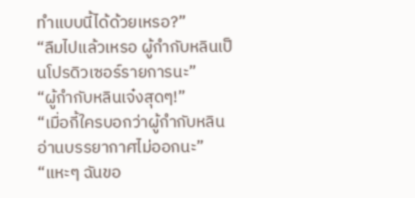ทําแบบนี้ได้ด้วยเหรอ?”
“ลืมไปแล้วเหรอ ผู้กำกับหลินเป็นโปรดิวเซอร์รายการนะ”
“ผู้กำกับหลินเจ๋งสุดๆ!”
“เมื่อกี้ใครบอกว่าผู้กำกับหลินอ่านบรรยากาศไม่ออกนะ”
“แหะๆ ฉันขอ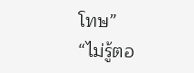โทษ”
“ไม่รู้ตอ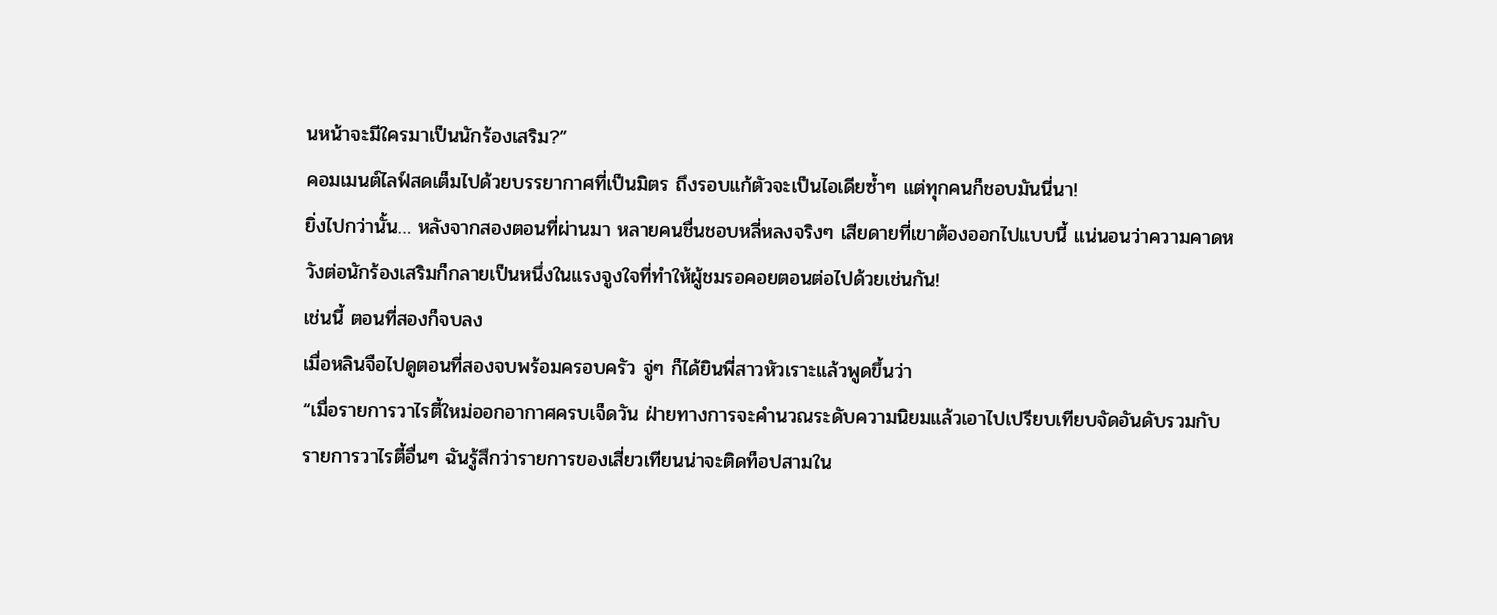นหน้าจะมีใครมาเป็นนักร้องเสริม?”
คอมเมนต์ไลฟ์สดเต็มไปด้วยบรรยากาศที่เป็นมิตร ถึงรอบแก้ตัวจะเป็นไอเดียซ้ำๆ แต่ทุกคนก็ชอบมันนี่นา!
ยิ่งไปกว่านั้น… หลังจากสองตอนที่ผ่านมา หลายคนชื่นชอบหลี่หลงจริงๆ เสียดายที่เขาต้องออกไปแบบนี้ แน่นอนว่าความคาดหวังต่อนักร้องเสริมก็กลายเป็นหนึ่งในแรงจูงใจที่ทำให้ผู้ชมรอคอยตอนต่อไปด้วยเช่นกัน!
เช่นนี้ ตอนที่สองก็จบลง
เมื่อหลินจือไปดูตอนที่สองจบพร้อมครอบครัว จู่ๆ ก็ได้ยินพี่สาวหัวเราะแล้วพูดขึ้นว่า
“เมื่อรายการวาไรตี้ใหม่ออกอากาศครบเจ็ดวัน ฝ่ายทางการจะคำนวณระดับความนิยมแล้วเอาไปเปรียบเทียบจัดอันดับรวมกับรายการวาไรตี้อื่นๆ ฉันรู้สึกว่ารายการของเสี่ยวเทียนน่าจะติดท็อปสามใน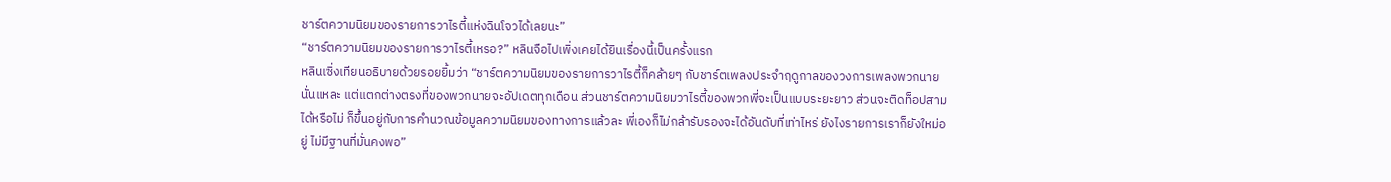ชาร์ตความนิยมของรายการวาไรตี้แห่งฉินโจวได้เลยนะ”
“ชาร์ตความนิยมของรายการวาไรตี้เหรอ?” หลินจือไปเพิ่งเคยได้ยินเรื่องนี้เป็นครั้งแรก
หลินเซิ่งเทียนอธิบายด้วยรอยยิ้มว่า “ชาร์ตความนิยมของรายการวาไรตี้ก็คล้ายๆ กับชาร์ตเพลงประจำฤดูกาลของวงการเพลงพวกนายนั่นแหละ แต่แตกต่างตรงที่ของพวกนายจะอัปเดตทุกเดือน ส่วนชาร์ตความนิยมวาไรตี้ของพวกพี่จะเป็นแบบระยะยาว ส่วนจะติดท็อปสามได้หรือไม่ ก็ขึ้นอยู่กับการคำนวณข้อมูลความนิยมของทางการแล้วละ พี่เองก็ไม่กล้ารับรองจะได้อันดับที่เท่าไหร่ ยังไงรายการเราก็ยังใหม่อยู่ ไม่มีฐานที่มั่นคงพอ”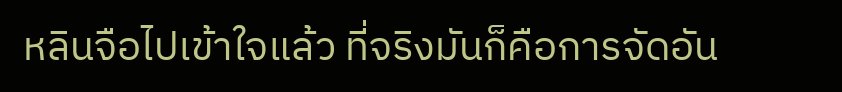หลินจือไปเข้าใจแล้ว ที่จริงมันก็คือการจัดอัน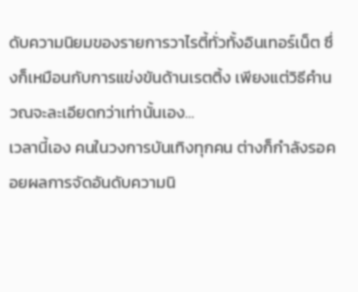ดับความนิยมของรายการวาไรตี้ทั่วทั้งอินเทอร์เน็ต ซึ่งก็เหมือนกับการแข่งขันด้านเรตติ้ง เพียงแต่วิธีคำนวณจะละเอียดกว่าเท่านั้นเอง…
เวลานี้เอง คนในวงการบันเทิงทุกคน ต่างก็กำลังรอคอยผลการจัดอันดับความนิ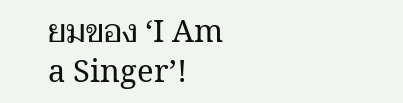ยมของ ‘I Am a Singer’!